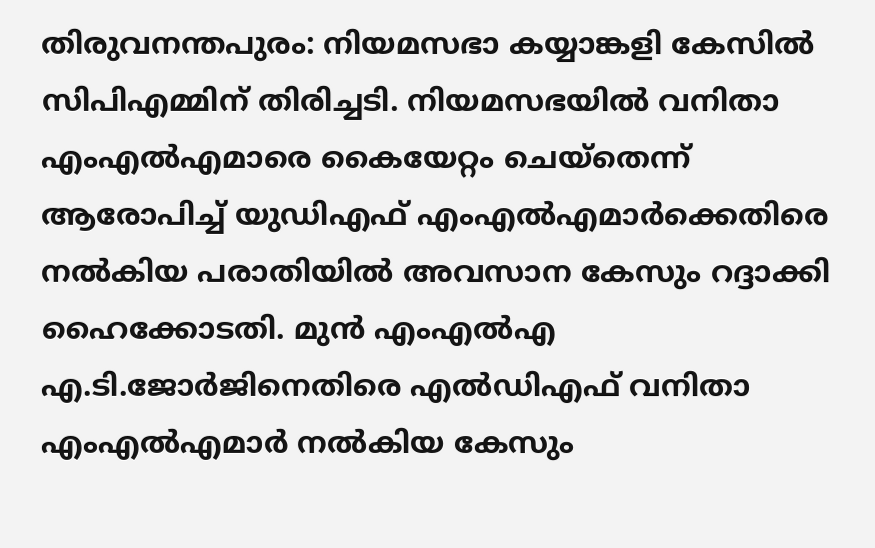തിരുവനന്തപുരം: നിയമസഭാ കയ്യാങ്കളി കേസിൽ സിപിഎമ്മിന് തിരിച്ചടി. നിയമസഭയിൽ വനിതാ എംഎൽഎമാരെ കൈയേറ്റം ചെയ്തെന്ന് ആരോപിച്ച് യുഡിഎഫ് എംഎൽഎമാർക്കെതിരെ നൽകിയ പരാതിയിൽ അവസാന കേസും റദ്ദാക്കി ഹൈക്കോടതി. മുൻ എംഎൽഎ എ.ടി.ജോർജിനെതിരെ എൽഡിഎഫ് വനിതാ എംഎൽഎമാർ നൽകിയ കേസും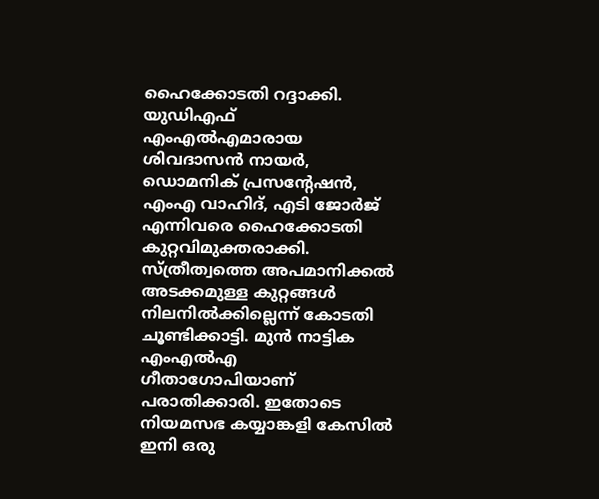ഹൈക്കോടതി റദ്ദാക്കി. യുഡിഎഫ് എംഎൽഎമാരായ ശിവദാസൻ നായർ, ഡൊമനിക് പ്രസന്റേഷൻ, എംഎ വാഹിദ്, എടി ജോർജ് എന്നിവരെ ഹൈക്കോടതി കുറ്റവിമുക്തരാക്കി.
സ്ത്രീത്വത്തെ അപമാനിക്കൽ അടക്കമുള്ള കുറ്റങ്ങൾ നിലനിൽക്കില്ലെന്ന് കോടതി ചൂണ്ടിക്കാട്ടി. മുൻ നാട്ടിക എംഎൽഎ ഗീതാഗോപിയാണ് പരാതിക്കാരി. ഇതോടെ നിയമസഭ കയ്യാങ്കളി കേസിൽ ഇനി ഒരു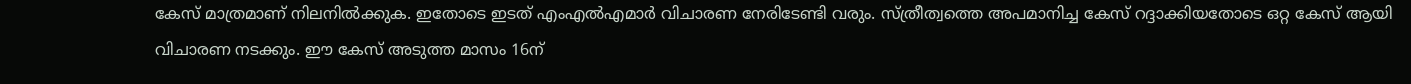കേസ് മാത്രമാണ് നിലനിൽക്കുക. ഇതോടെ ഇടത് എംഎൽഎമാർ വിചാരണ നേരിടേണ്ടി വരും. സ്ത്രീത്വത്തെ അപമാനിച്ച കേസ് റദ്ദാക്കിയതോടെ ഒറ്റ കേസ് ആയി വിചാരണ നടക്കും. ഈ കേസ് അടുത്ത മാസം 16ന്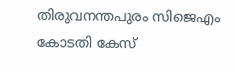തിരുവനന്തപുരം സിജെഎം കോടതി കേസ്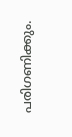പരിഗണിക്കും.